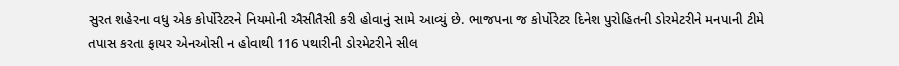સુરત શહેરના વધુ એક કોર્પોરેટરને નિયમોની ઐસીતૈસી કરી હોવાનું સામે આવ્યું છે. ભાજપના જ કોર્પોરેટર દિનેશ પુરોહિતની ડોરમેટરીને મનપાની ટીમે તપાસ કરતા ફાયર એનઓસી ન હોવાથી 116 પથારીની ડોરમેટરીને સીલ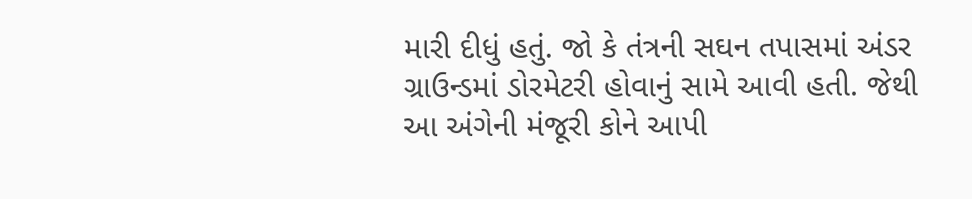મારી દીધું હતું. જો કે તંત્રની સઘન તપાસમાં અંડર ગ્રાઉન્ડમાં ડોરમેટરી હોવાનું સામે આવી હતી. જેથી આ અંગેની મંજૂરી કોને આપી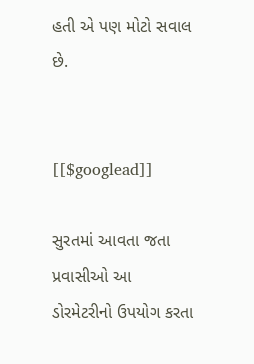હતી એ પણ મોટો સવાલ છે.


[[$googlead]]

સુરતમાં આવતા જતા પ્રવાસીઓ આ ડોરમેટરીનો ઉપયોગ કરતા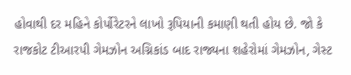હોવાથી દર મહિને કોર્પોરેટરને લાખો રૂપિયાની કમાણી થતી હોય છે. જો કે રાજકોટ ટીઆરપી ગેમઝોન અગ્નિકાંડ બાદ રાજ્યના શહેરોમાં ગેમઝોન, ગેસ્ટ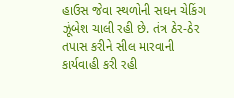હાઉસ જેવા સ્થળોની સઘન ચેકિંગ ઝૂંબેશ ચાલી રહી છે. તંત્ર ઠેર-ઠેર તપાસ કરીને સીલ મારવાની કાર્યવાહી કરી રહી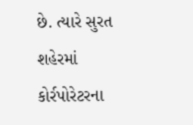છે. ત્યારે સુરત શહેરમાં કોર્રપોરેટરના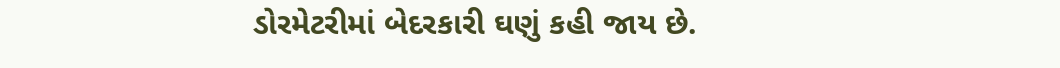ડોરમેટરીમાં બેદરકારી ઘણું કહી જાય છે.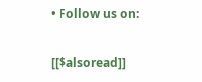• Follow us on:

[[$alsoread]]